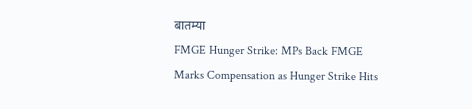बातम्या
FMGE Hunger Strike: MPs Back FMGE Marks Compensation as Hunger Strike Hits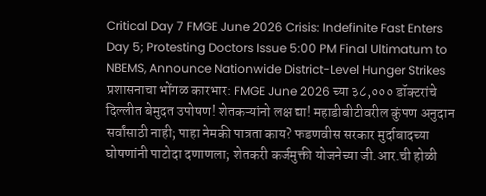Critical Day 7 FMGE June 2026 Crisis: Indefinite Fast Enters Day 5; Protesting Doctors Issue 5:00 PM Final Ultimatum to NBEMS, Announce Nationwide District-Level Hunger Strikes प्रशासनाचा भोंगळ कारभार: FMGE June 2026 च्या ३८,००० डॉक्टरांचे दिल्लीत बेमुदत उपोषण! शेतकऱ्यांनो लक्ष द्या! महाडीबीटीवरील कुंपण अनुदान सर्वांसाठी नाही; पाहा नेमकी पात्रता काय? फडणवीस सरकार मुर्दाबादच्या घोषणांनी पाटोदा दणाणला; शेतकरी कर्जमुक्ती योजनेच्या जी.आर.ची होळी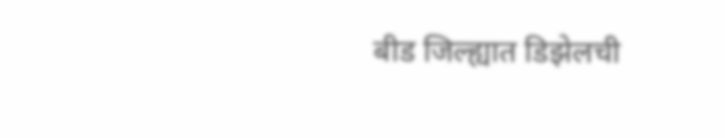बीड जिल्ह्यात डिझेलची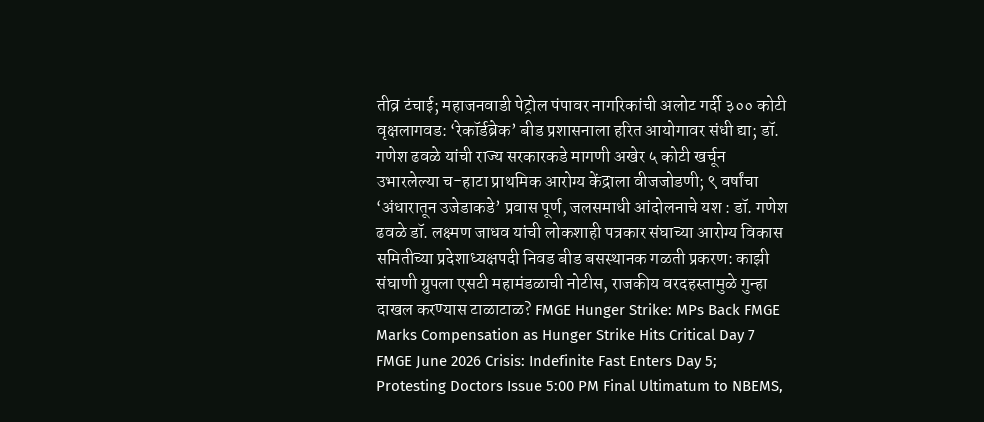तीव्र टंचाई; महाजनवाडी पेट्रोल पंपावर नागरिकांची अलोट गर्दी ३०० कोटी वृक्षलागवड: ‘रेकॉर्डब्रेक’ बीड प्रशासनाला हरित आयोगावर संधी द्या; डॉ. गणेश ढवळे यांची राज्य सरकारकडे मागणी अखेर ५ कोटी खर्चून उभारलेल्या च-हाटा प्राथमिक आरोग्य केंद्राला वीजजोडणी; ९ वर्षांचा ‘अंधारातून उजेडाकडे’ प्रवास पूर्ण, जलसमाधी आंदोलनाचे यश : डॉ. गणेश ढवळे डॉ. लक्ष्मण जाधव यांची लोकशाही पत्रकार संघाच्या आरोग्य विकास समितीच्या प्रदेशाध्यक्षपदी निवड बीड बसस्थानक गळती प्रकरण: काझी संघाणी ग्रुपला एसटी महामंडळाची नोटीस, राजकीय वरदहस्तामुळे गुन्हा दाखल करण्यास टाळाटाळ? FMGE Hunger Strike: MPs Back FMGE Marks Compensation as Hunger Strike Hits Critical Day 7 FMGE June 2026 Crisis: Indefinite Fast Enters Day 5; Protesting Doctors Issue 5:00 PM Final Ultimatum to NBEMS,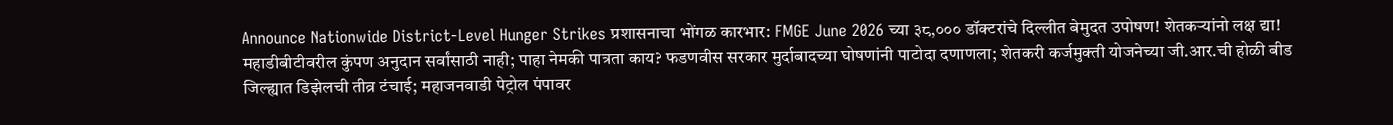Announce Nationwide District-Level Hunger Strikes प्रशासनाचा भोंगळ कारभार: FMGE June 2026 च्या ३८,००० डॉक्टरांचे दिल्लीत बेमुदत उपोषण! शेतकऱ्यांनो लक्ष द्या! महाडीबीटीवरील कुंपण अनुदान सर्वांसाठी नाही; पाहा नेमकी पात्रता काय? फडणवीस सरकार मुर्दाबादच्या घोषणांनी पाटोदा दणाणला; शेतकरी कर्जमुक्ती योजनेच्या जी.आर.ची होळी बीड जिल्ह्यात डिझेलची तीव्र टंचाई; महाजनवाडी पेट्रोल पंपावर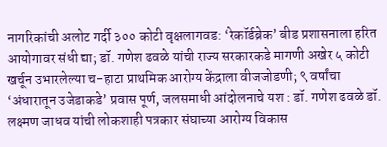नागरिकांची अलोट गर्दी ३०० कोटी वृक्षलागवड: ‘रेकॉर्डब्रेक’ बीड प्रशासनाला हरित आयोगावर संधी द्या; डॉ. गणेश ढवळे यांची राज्य सरकारकडे मागणी अखेर ५ कोटी खर्चून उभारलेल्या च-हाटा प्राथमिक आरोग्य केंद्राला वीजजोडणी; ९ वर्षांचा ‘अंधारातून उजेडाकडे’ प्रवास पूर्ण, जलसमाधी आंदोलनाचे यश : डॉ. गणेश ढवळे डॉ. लक्ष्मण जाधव यांची लोकशाही पत्रकार संघाच्या आरोग्य विकास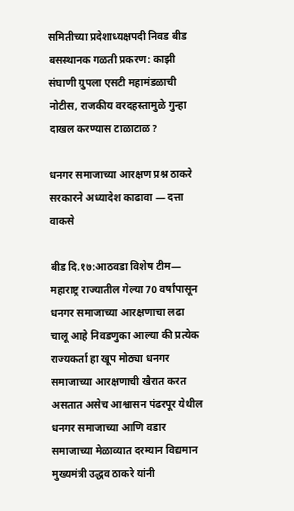समितीच्या प्रदेशाध्यक्षपदी निवड बीड बसस्थानक गळती प्रकरण: काझी संघाणी ग्रुपला एसटी महामंडळाची नोटीस, राजकीय वरदहस्तामुळे गुन्हा दाखल करण्यास टाळाटाळ?

धनगर समाजाच्या आरक्षण प्रश्न ठाकरे सरकारने अध्यादेश काढावा ― दत्ता वाकसे

बीड दि.१७:आठवडा विशेष टीम― महाराष्ट्र राज्यातील गेल्या 70 वर्षांपासून धनगर समाजाच्या आरक्षणाचा लढा चालू आहे निवडणुका आल्या की प्रत्येक राज्यकर्ता हा खूप मोठ्या धनगर समाजाच्या आरक्षणाची खैरात करत असतात असेच आश्वासन पंढरपूर येथील धनगर समाजाच्या आणि वडार समाजाच्या मेळाव्यात दरम्यान विद्यमान मुख्यमंत्री उद्धव ठाकरे यांनी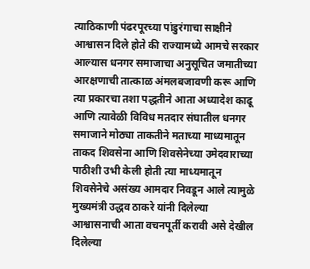त्याठिकाणी पंढरपूरच्या पांडुरंगाचा साक्षीने आश्वासन दिले होते की राज्यामध्ये आमचे सरकार आल्यास धनगर समाजाचा अनुसूचित जमातीच्या आरक्षणाची तात्काळ अंमलबजावणी करू आणि त्या प्रकारचा तशा पद्धतीने आता अध्यादेश काढू आणि त्यावेळी विविध मतदार संघातील धनगर समाजाने मोठ्या ताकतीने मताच्या माध्यमातून ताकद शिवसेना आणि शिवसेनेच्या उमेदवाराच्या पाठीशी उभी केली होती त्या माध्यमातून शिवसेनेचे असंख्य आमदार निवडून आले त्यामुळे मुख्यमंत्री उद्धव ठाकरे यांनी दिलेल्या आश्वासनाची आता वचनपूर्ती करावी असे देखील दिलेल्या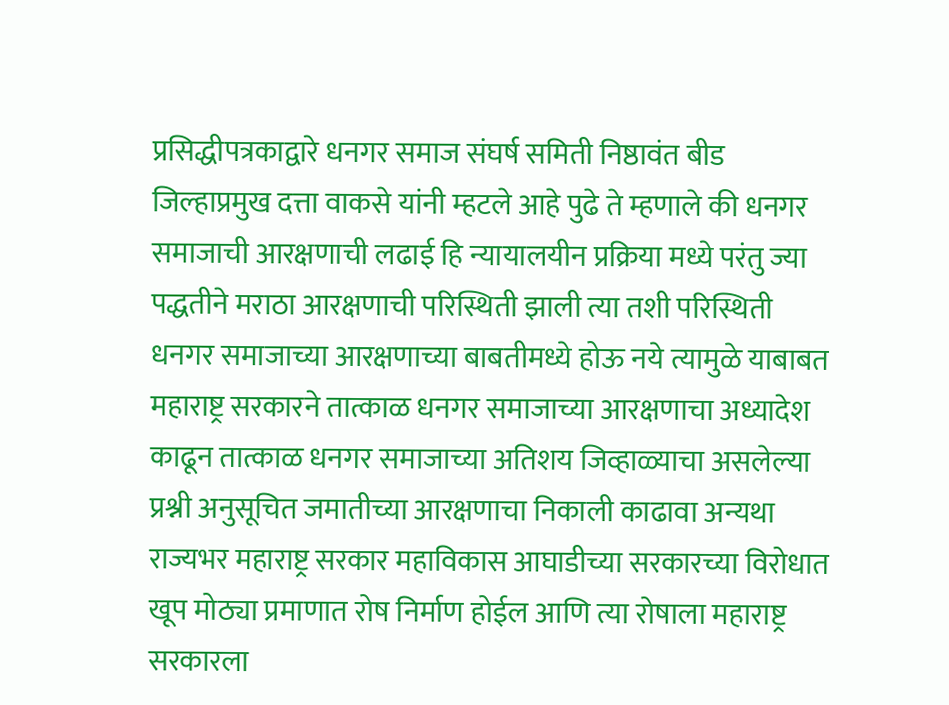प्रसिद्धीपत्रकाद्वारे धनगर समाज संघर्ष समिती निष्ठावंत बीड जिल्हाप्रमुख दत्ता वाकसे यांनी म्हटले आहे पुढे ते म्हणाले की धनगर समाजाची आरक्षणाची लढाई हि न्यायालयीन प्रक्रिया मध्ये परंतु ज्या पद्धतीने मराठा आरक्षणाची परिस्थिती झाली त्या तशी परिस्थिती धनगर समाजाच्या आरक्षणाच्या बाबतीमध्ये होऊ नये त्यामुळे याबाबत महाराष्ट्र सरकारने तात्काळ धनगर समाजाच्या आरक्षणाचा अध्यादेश काढून तात्काळ धनगर समाजाच्या अतिशय जिव्हाळ्याचा असलेल्या प्रश्नी अनुसूचित जमातीच्या आरक्षणाचा निकाली काढावा अन्यथा राज्यभर महाराष्ट्र सरकार महाविकास आघाडीच्या सरकारच्या विरोधात खूप मोठ्या प्रमाणात रोष निर्माण होईल आणि त्या रोषाला महाराष्ट्र सरकारला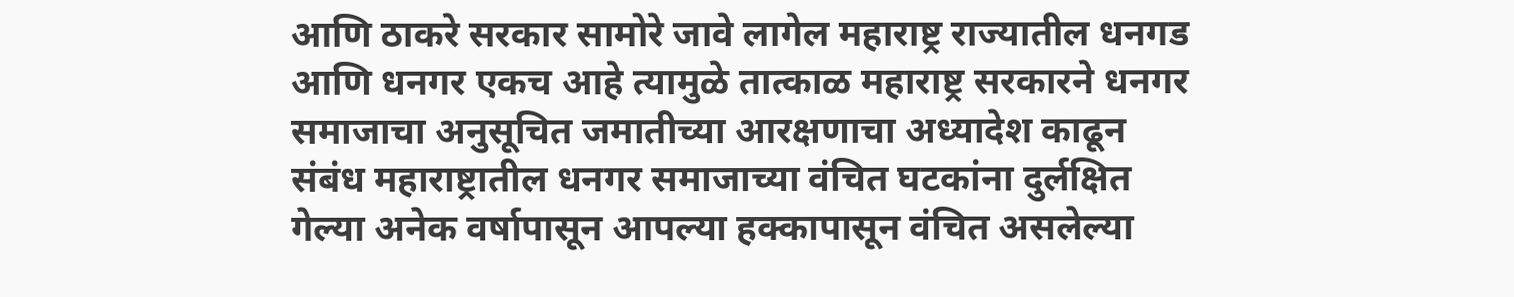आणि ठाकरे सरकार सामोरे जावे लागेल महाराष्ट्र राज्यातील धनगड आणि धनगर एकच आहे त्यामुळे तात्काळ महाराष्ट्र सरकारने धनगर समाजाचा अनुसूचित जमातीच्या आरक्षणाचा अध्यादेश काढून संबंध महाराष्ट्रातील धनगर समाजाच्या वंचित घटकांना दुर्लक्षित गेल्या अनेक वर्षापासून आपल्या हक्कापासून वंचित असलेल्या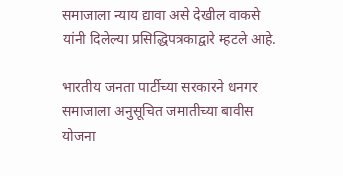समाजाला न्याय द्यावा असे देखील वाकसे यांनी दिलेल्या प्रसिद्धिपत्रकाद्वारे म्हटले आहे.

भारतीय जनता पार्टीच्या सरकारने धनगर समाजाला अनुसूचित जमातीच्या बावीस योजना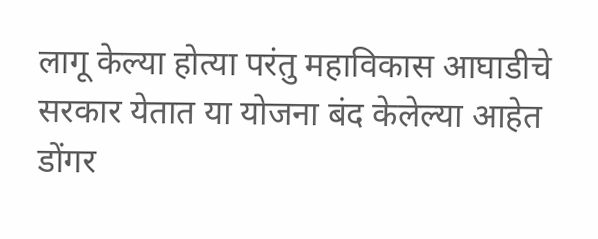लागू केल्या होत्या परंतु महाविकास आघाडीचे सरकार येतात या योजना बंद केलेल्या आहेत डोंगर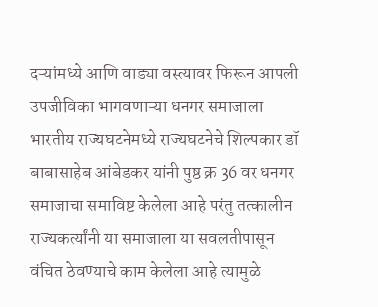दऱ्यांमध्ये आणि वाड्या वस्त्यावर फिरून आपली उपजीविका भागवणाऱ्या धनगर समाजाला भारतीय राज्यघटनेमध्ये राज्यघटनेचे शिल्पकार डॉ बाबासाहेब आंबेडकर यांनी पुष्ठ क्र 36 वर धनगर समाजाचा समाविष्ट केलेला आहे परंतु तत्कालीन राज्यकर्त्यांनी या समाजाला या सवलतीपासून वंचित ठेवण्याचे काम केलेला आहे त्यामुळे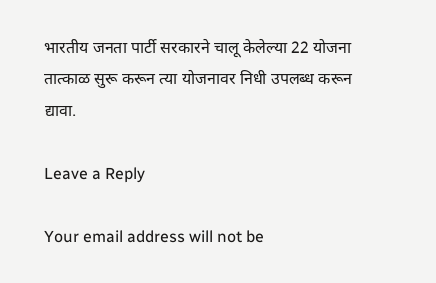भारतीय जनता पार्टी सरकारने चालू केलेल्या 22 योजना तात्काळ सुरू करून त्या योजनावर निधी उपलब्ध करून द्यावा.

Leave a Reply

Your email address will not be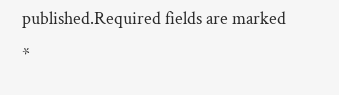published.Required fields are marked *